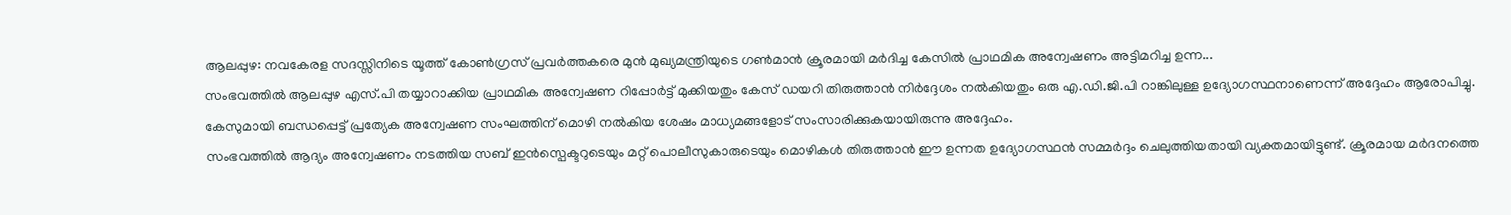ആലപ്പുഴ: നവകേരള സദസ്സിനിടെ യൂത്ത് കോൺഗ്രസ് പ്രവർത്തകരെ മുൻ മുഖ്യമന്ത്രിയുടെ ഗൺമാൻ ക്രൂരമായി മർദിച്ച കേസിൽ പ്രാഥമിക അന്വേഷണം അട്ടിമറിച്ച ഉന്ന...
സംഭവത്തിൽ ആലപ്പുഴ എസ്.പി തയ്യാറാക്കിയ പ്രാഥമിക അന്വേഷണ റിപ്പോർട്ട് മുക്കിയതും കേസ് ഡയറി തിരുത്താൻ നിർദ്ദേശം നൽകിയതും ഒരു എ.ഡി.ജി.പി റാങ്കിലുള്ള ഉദ്യോഗസ്ഥനാണെന്ന് അദ്ദേഹം ആരോപിച്ചു. കേസുമായി ബന്ധപ്പെട്ട് പ്രത്യേക അന്വേഷണ സംഘത്തിന് മൊഴി നൽകിയ ശേഷം മാധ്യമങ്ങളോട് സംസാരിക്കുകയായിരുന്നു അദ്ദേഹം.
സംഭവത്തിൽ ആദ്യം അന്വേഷണം നടത്തിയ സബ് ഇൻസ്പെക്ടറുടെയും മറ്റ് പൊലീസുകാരുടെയും മൊഴികൾ തിരുത്താൻ ഈ ഉന്നത ഉദ്യോഗസ്ഥൻ സമ്മർദ്ദം ചെലുത്തിയതായി വ്യക്തമായിട്ടുണ്ട്. ക്രൂരമായ മർദനത്തെ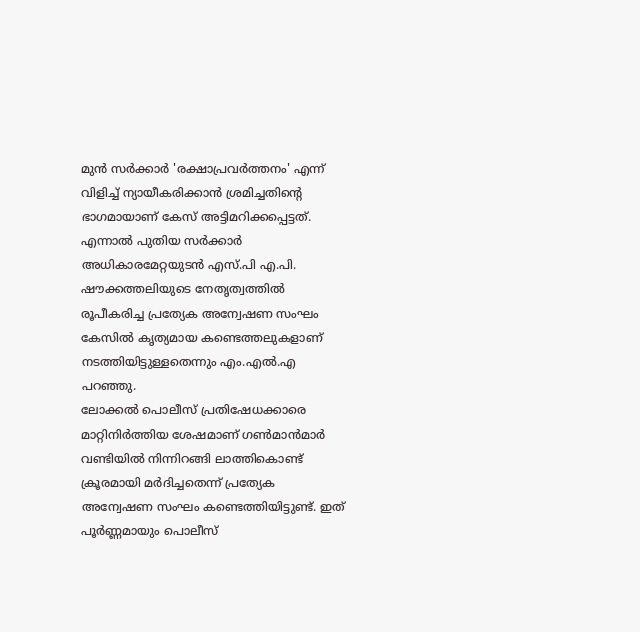മുൻ സർക്കാർ 'രക്ഷാപ്രവർത്തനം' എന്ന് വിളിച്ച് ന്യായീകരിക്കാൻ ശ്രമിച്ചതിന്റെ ഭാഗമായാണ് കേസ് അട്ടിമറിക്കപ്പെട്ടത്. എന്നാൽ പുതിയ സർക്കാർ അധികാരമേറ്റയുടൻ എസ്.പി എ.പി. ഷൗക്കത്തലിയുടെ നേതൃത്വത്തിൽ രൂപീകരിച്ച പ്രത്യേക അന്വേഷണ സംഘം കേസിൽ കൃത്യമായ കണ്ടെത്തലുകളാണ് നടത്തിയിട്ടുള്ളതെന്നും എം.എൽ.എ പറഞ്ഞു.
ലോക്കൽ പൊലീസ് പ്രതിഷേധക്കാരെ മാറ്റിനിർത്തിയ ശേഷമാണ് ഗൺമാൻമാർ വണ്ടിയിൽ നിന്നിറങ്ങി ലാത്തികൊണ്ട് ക്രൂരമായി മർദിച്ചതെന്ന് പ്രത്യേക അന്വേഷണ സംഘം കണ്ടെത്തിയിട്ടുണ്ട്. ഇത് പൂർണ്ണമായും പൊലീസ്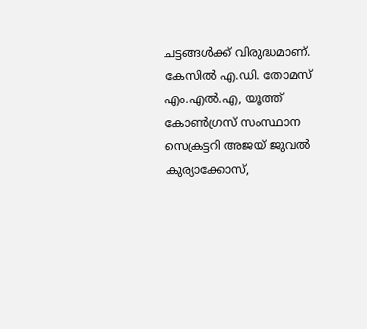ചട്ടങ്ങൾക്ക് വിരുദ്ധമാണ്. കേസിൽ എ.ഡി. തോമസ് എം.എൽ.എ, യൂത്ത് കോൺഗ്രസ് സംസ്ഥാന സെക്രട്ടറി അജയ് ജുവൽ കുര്യാക്കോസ്,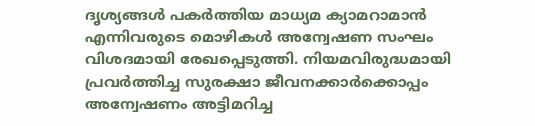ദൃശ്യങ്ങൾ പകർത്തിയ മാധ്യമ ക്യാമറാമാൻ എന്നിവരുടെ മൊഴികൾ അന്വേഷണ സംഘം വിശദമായി രേഖപ്പെടുത്തി. നിയമവിരുദ്ധമായി പ്രവർത്തിച്ച സുരക്ഷാ ജീവനക്കാർക്കൊപ്പം അന്വേഷണം അട്ടിമറിച്ച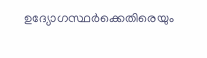ഉദ്യോഗസ്ഥർക്കെതിരെയും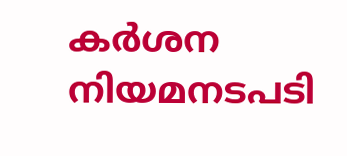കർശന നിയമനടപടി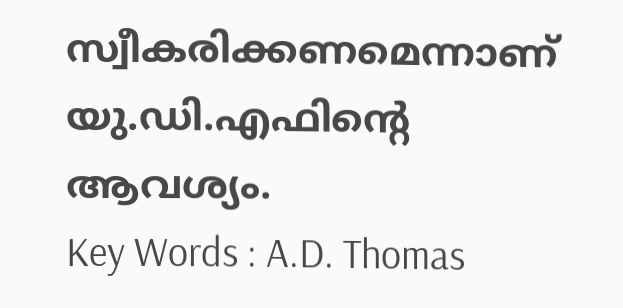സ്വീകരിക്കണമെന്നാണ് യു.ഡി.എഫിന്റെ ആവശ്യം.
Key Words : A.D. Thomas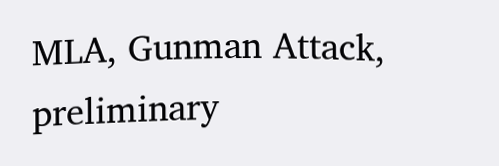MLA, Gunman Attack, preliminary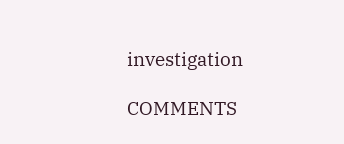investigation

COMMENTS